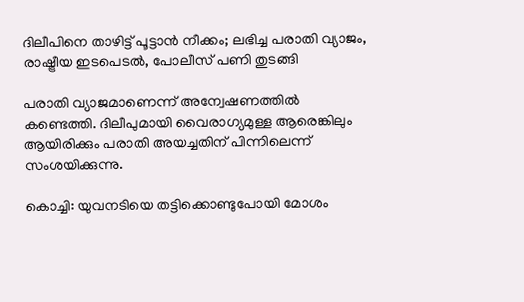ദിലീപിനെ താഴിട്ട് പൂട്ടാന്‍ നീക്കം; ലഭിച്ച പരാതി വ്യാജം, രാഷ്ട്രീയ ഇടപെടല്‍, പോലീസ് പണി തുടങ്ങി

പരാതി വ്യാജമാണെന്ന് അന്വേഷണത്തില്‍ കണ്ടെത്തി. ദിലീപുമായി വൈരാഗ്യമുള്ള ആരെങ്കിലും ആയിരിക്കും പരാതി അയച്ചതിന് പിന്നിലെന്ന് സംശയിക്കുന്നു.

കൊച്ചി: യുവനടിയെ തട്ടിക്കൊണ്ടുപോയി മോശം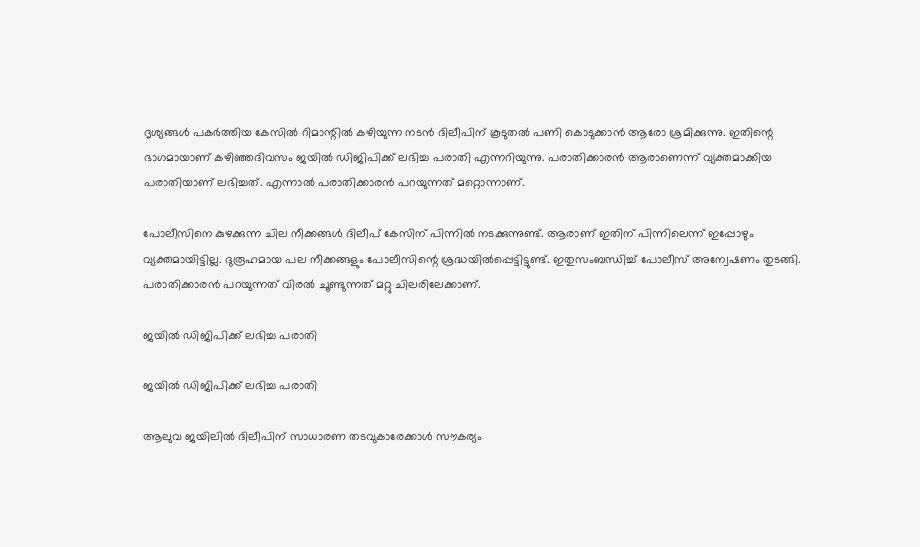ദൃശ്യങ്ങള്‍ പകര്‍ത്തിയ കേസില്‍ റിമാന്റില്‍ കഴിയുന്ന നടന്‍ ദിലീപിന് കൂടുതല്‍ പണി കൊടുക്കാന്‍ ആരോ ശ്രമിക്കുന്നു. ഇതിന്റെ ഭാഗമായാണ് കഴിഞ്ഞദിവസം ജയില്‍ ഡിജിപിക്ക് ലഭിച്ച പരാതി എന്നറിയുന്നു. പരാതിക്കാരന്‍ ആരാണെന്ന് വ്യക്തമാക്കിയ പരാതിയാണ് ലഭിച്ചത്. എന്നാല്‍ പരാതിക്കാരന്‍ പറയുന്നത് മറ്റൊന്നാണ്.

പോലീസിനെ കുഴക്കുന്ന ചില നീക്കങ്ങള്‍ ദിലീപ് കേസിന് പിന്നില്‍ നടക്കുന്നുണ്ട്. ആരാണ് ഇതിന് പിന്നിലെന്ന് ഇപ്പോഴും വ്യക്തമായിട്ടില്ല. ദുരൂഹമായ പല നീക്കങ്ങളും പോലീസിന്റെ ശ്രദ്ധയില്‍പ്പെട്ടിട്ടുണ്ട്. ഇതുസംബന്ധിച്ച് പോലീസ് അന്വേഷണം തുടങ്ങി. പരാതിക്കാരന്‍ പറയുന്നത് വിരല്‍ ചൂണ്ടുന്നത് മറ്റു ചിലരിലേക്കാണ്.

ജയില്‍ ഡിജിപിക്ക് ലഭിച്ച പരാതി

ജയില്‍ ഡിജിപിക്ക് ലഭിച്ച പരാതി

ആലുവ ജയിലില്‍ ദിലീപിന് സാധാരണ തടവുകാരേക്കാള്‍ സൗകര്യം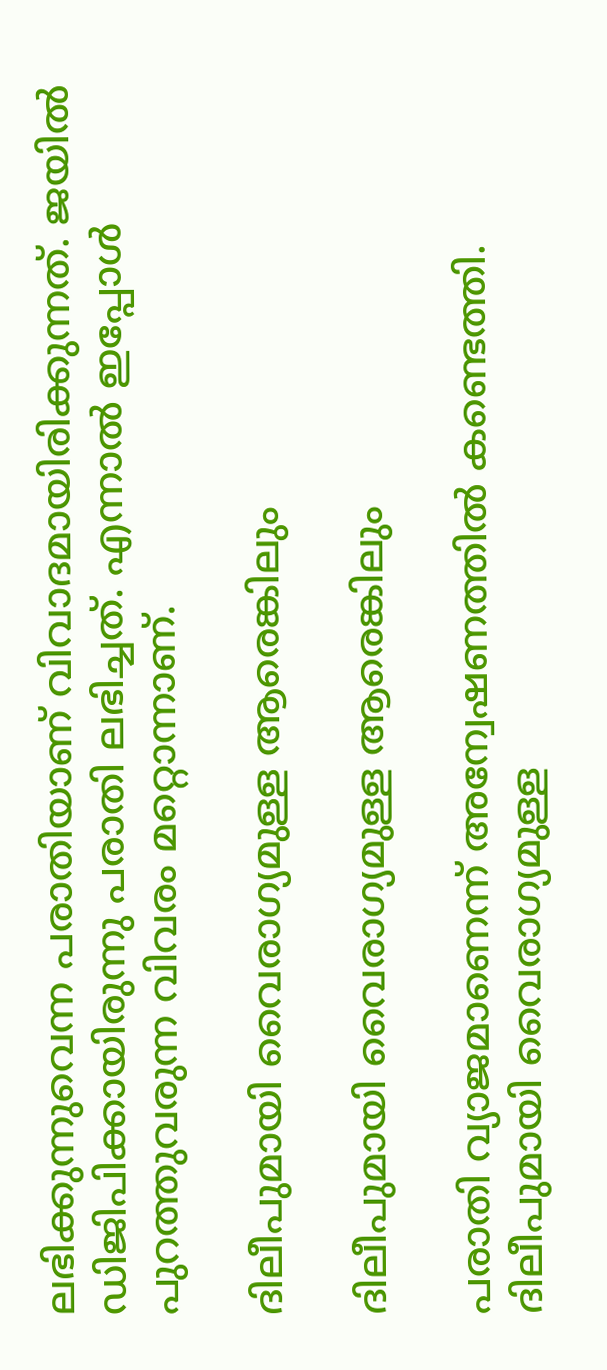ലഭിക്കുന്നുവെന്ന പരാതിയാണ് വിവാദമായിരിക്കുന്നത്. ജയില്‍ ഡിജിപിക്കായിരുന്നു പരാതി ലഭിച്ചത്. എന്നാല്‍ ഇപ്പോള്‍ പുറത്തുവരുന്ന വിവരം മറ്റൊന്നാണ്.

ദിലീപുമായി വൈരാഗ്യമുള്ള ആരെങ്കിലും

ദിലീപുമായി വൈരാഗ്യമുള്ള ആരെങ്കിലും

പരാതി വ്യാജമാണെന്ന് അന്വേഷണത്തില്‍ കണ്ടെത്തി. ദിലീപുമായി വൈരാഗ്യമുള്ള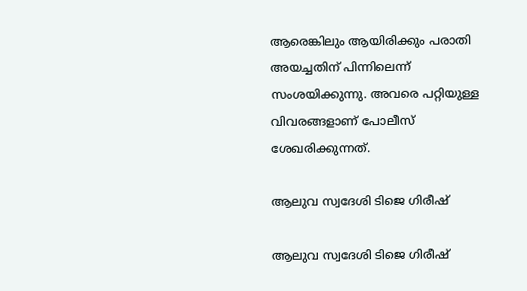ആരെങ്കിലും ആയിരിക്കും പരാതി അയച്ചതിന് പിന്നിലെന്ന് സംശയിക്കുന്നു. അവരെ പറ്റിയുള്ള വിവരങ്ങളാണ് പോലീസ് ശേഖരിക്കുന്നത്.

ആലുവ സ്വദേശി ടിജെ ഗിരീഷ്

ആലുവ സ്വദേശി ടിജെ ഗിരീഷ്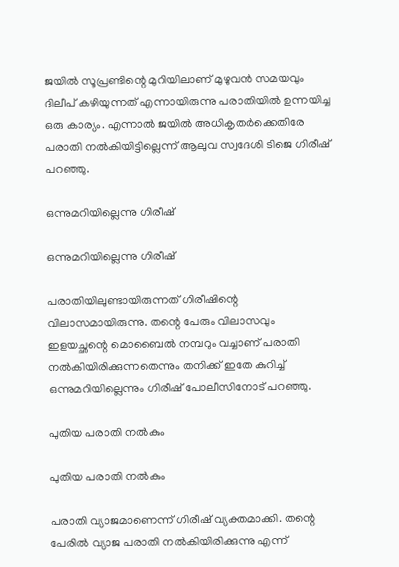ജയില്‍ സൂപ്രണ്ടിന്റെ മുറിയിലാണ് മുഴുവന്‍ സമയവും ദിലീപ് കഴിയുന്നത് എന്നായിരുന്നു പരാതിയില്‍ ഉന്നയിച്ച ഒരു കാര്യം. എന്നാല്‍ ജയില്‍ അധികൃതര്‍ക്കെതിരേ പരാതി നല്‍കിയിട്ടില്ലെന്ന് ആലുവ സ്വദേശി ടിജെ ഗിരീഷ് പറഞ്ഞു.

ഒന്നുമറിയില്ലെന്നു ഗിരീഷ്

ഒന്നുമറിയില്ലെന്നു ഗിരീഷ്

പരാതിയിലുണ്ടായിരുന്നത് ഗിരീഷിന്റെ വിലാസമായിരുന്നു. തന്റെ പേരും വിലാസവും ഇളയച്ഛന്റെ മൊബൈല്‍ നമ്പറും വച്ചാണ് പരാതി നല്‍കിയിരിക്കുന്നതെന്നും തനിക്ക് ഇതേ കുറിച്ച് ഒന്നുമറിയില്ലെന്നും ഗിരീഷ് പോലീസിനോട് പറഞ്ഞു.

പുതിയ പരാതി നല്‍കും

പുതിയ പരാതി നല്‍കും

പരാതി വ്യാജമാണെന്ന് ഗിരീഷ് വ്യക്തമാക്കി. തന്റെ പേരില്‍ വ്യാജ പരാതി നല്‍കിയിരിക്കുന്നു എന്ന്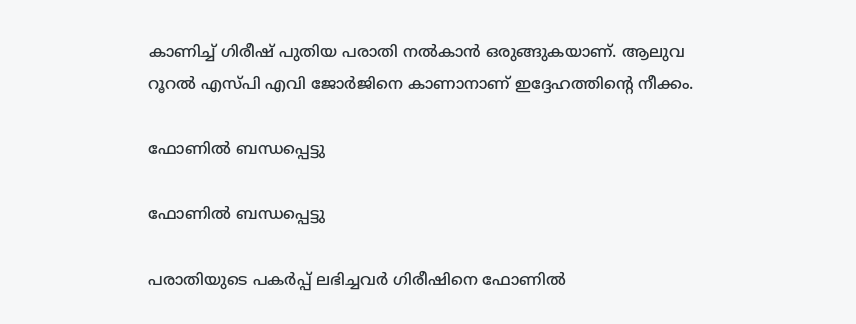കാണിച്ച് ഗിരീഷ് പുതിയ പരാതി നല്‍കാന്‍ ഒരുങ്ങുകയാണ്. ആലുവ റൂറല്‍ എസ്പി എവി ജോര്‍ജിനെ കാണാനാണ് ഇദ്ദേഹത്തിന്റെ നീക്കം.

ഫോണില്‍ ബന്ധപ്പെട്ടു

ഫോണില്‍ ബന്ധപ്പെട്ടു

പരാതിയുടെ പകര്‍പ്പ് ലഭിച്ചവര്‍ ഗിരീഷിനെ ഫോണില്‍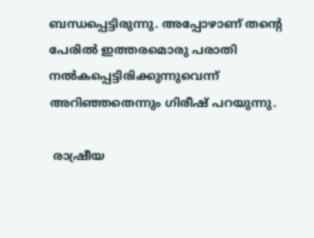ബന്ധപ്പെട്ടിരുന്നു. അപ്പോഴാണ് തന്റെ പേരില്‍ ഇത്തരമൊരു പരാതി നല്‍കപ്പെട്ടിരിക്കുന്നുവെന്ന് അറിഞ്ഞതെന്നും ഗിരീഷ് പറയുന്നു.

 രാഷ്രീയ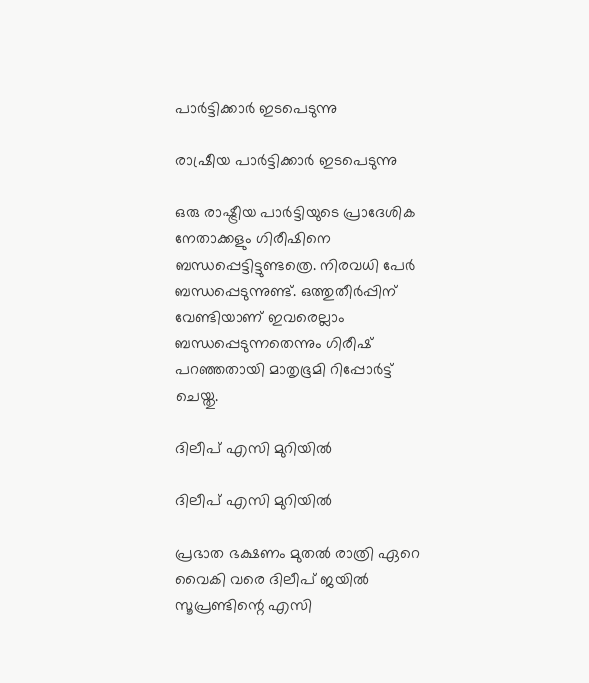പാര്‍ട്ടിക്കാര്‍ ഇടപെടുന്നു

രാഷ്രീയ പാര്‍ട്ടിക്കാര്‍ ഇടപെടുന്നു

ഒരു രാഷ്ട്രീയ പാര്‍ട്ടിയുടെ പ്രാദേശിക നേതാക്കളും ഗിരീഷിനെ ബന്ധപ്പെട്ടിട്ടുണ്ടത്രെ. നിരവധി പേര്‍ ബന്ധപ്പെടുന്നുണ്ട്. ഒത്തുതീര്‍പ്പിന് വേണ്ടിയാണ് ഇവരെല്ലാം ബന്ധപ്പെടുന്നതെന്നും ഗിരീഷ് പറഞ്ഞതായി മാതൃഭൂമി റിപ്പോര്‍ട്ട് ചെയ്തു.

ദിലീപ് എസി മുറിയില്‍

ദിലീപ് എസി മുറിയില്‍

പ്രഭാത ഭക്ഷണം മുതല്‍ രാത്രി ഏറെ വൈകി വരെ ദിലീപ് ജയില്‍ സൂപ്രണ്ടിന്റെ എസി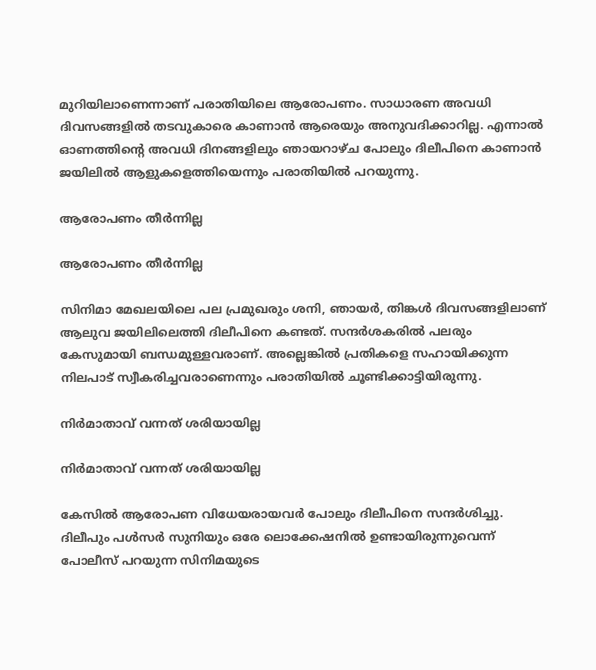മുറിയിലാണെന്നാണ് പരാതിയിലെ ആരോപണം. സാധാരണ അവധി ദിവസങ്ങളില്‍ തടവുകാരെ കാണാന്‍ ആരെയും അനുവദിക്കാറില്ല. എന്നാല്‍ ഓണത്തിന്റെ അവധി ദിനങ്ങളിലും ഞായറാഴ്ച പോലും ദിലീപിനെ കാണാന്‍ ജയിലില്‍ ആളുകളെത്തിയെന്നും പരാതിയില്‍ പറയുന്നു.

ആരോപണം തീര്‍ന്നില്ല

ആരോപണം തീര്‍ന്നില്ല

സിനിമാ മേഖലയിലെ പല പ്രമുഖരും ശനി, ഞായര്‍, തിങ്കള്‍ ദിവസങ്ങളിലാണ് ആലുവ ജയിലിലെത്തി ദിലീപിനെ കണ്ടത്. സന്ദര്‍ശകരില്‍ പലരും കേസുമായി ബന്ധമുള്ളവരാണ്. അല്ലെങ്കില്‍ പ്രതികളെ സഹായിക്കുന്ന നിലപാട് സ്വീകരിച്ചവരാണെന്നും പരാതിയില്‍ ചൂണ്ടിക്കാട്ടിയിരുന്നു.

നിര്‍മാതാവ് വന്നത് ശരിയായില്ല

നിര്‍മാതാവ് വന്നത് ശരിയായില്ല

കേസില്‍ ആരോപണ വിധേയരായവര്‍ പോലും ദിലീപിനെ സന്ദര്‍ശിച്ചു. ദിലീപും പള്‍സര്‍ സുനിയും ഒരേ ലൊക്കേഷനില്‍ ഉണ്ടായിരുന്നുവെന്ന് പോലീസ് പറയുന്ന സിനിമയുടെ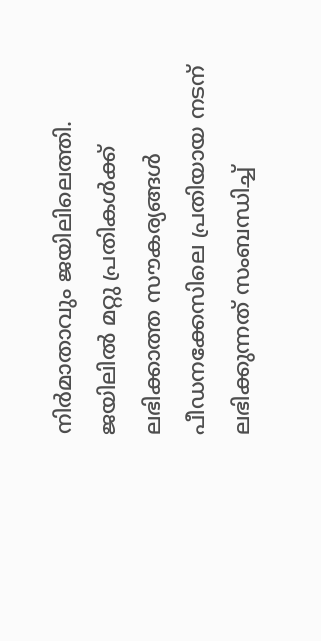നിര്‍മാതാവും ജയിലിലെത്തി. ജയിലില്‍ മറ്റു പ്രതികള്‍ക്ക് ലഭിക്കാത്ത സൗകര്യങ്ങള്‍ പീഡനക്കേസിലെ പ്രതിയായ നടന് ലഭിക്കുന്നത് സംബന്ധിച്ച്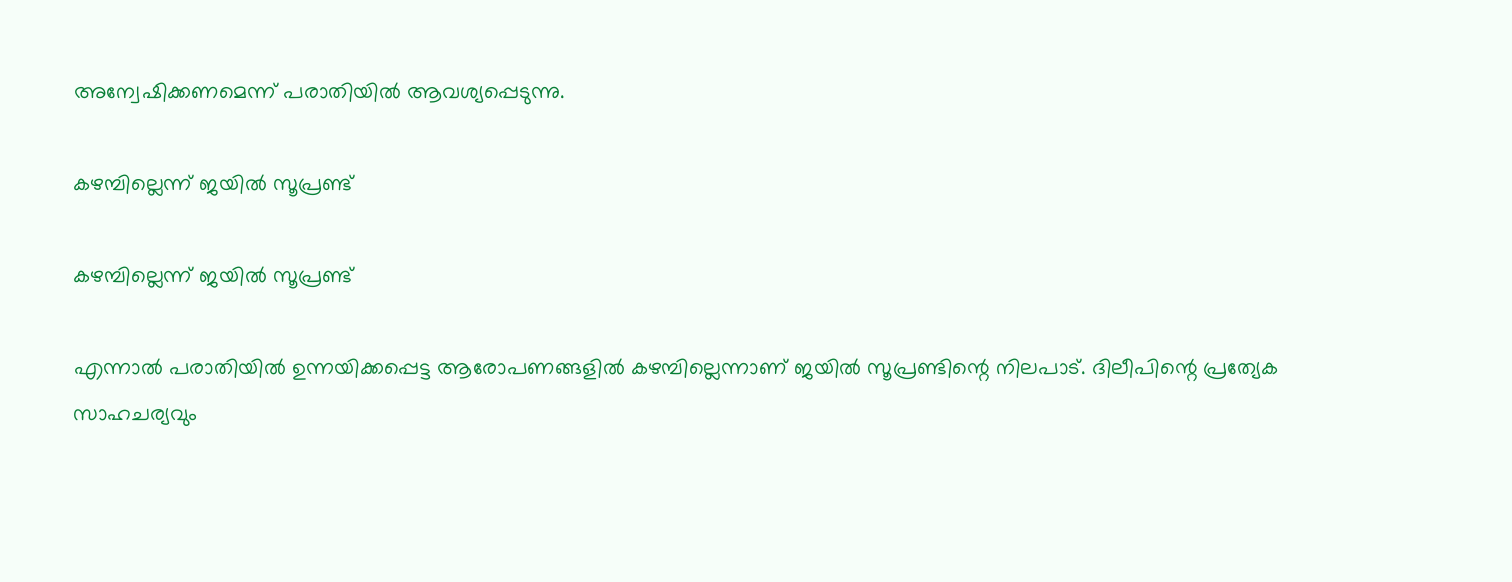അന്വേഷിക്കണമെന്ന് പരാതിയില്‍ ആവശ്യപ്പെടുന്നു.

കഴമ്പില്ലെന്ന് ജയില്‍ സൂപ്രണ്ട്

കഴമ്പില്ലെന്ന് ജയില്‍ സൂപ്രണ്ട്

എന്നാല്‍ പരാതിയില്‍ ഉന്നയിക്കപ്പെട്ട ആരോപണങ്ങളില്‍ കഴമ്പില്ലെന്നാണ് ജയില്‍ സൂപ്രണ്ടിന്റെ നിലപാട്. ദിലീപിന്റെ പ്രത്യേക സാഹചര്യവും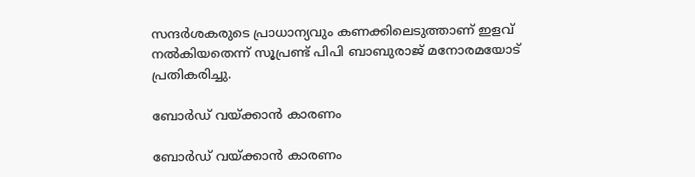സന്ദര്‍ശകരുടെ പ്രാധാന്യവും കണക്കിലെടുത്താണ് ഇളവ് നല്‍കിയതെന്ന് സൂപ്രണ്ട് പിപി ബാബുരാജ് മനോരമയോട് പ്രതികരിച്ചു.

ബോര്‍ഡ് വയ്ക്കാന്‍ കാരണം

ബോര്‍ഡ് വയ്ക്കാന്‍ കാരണം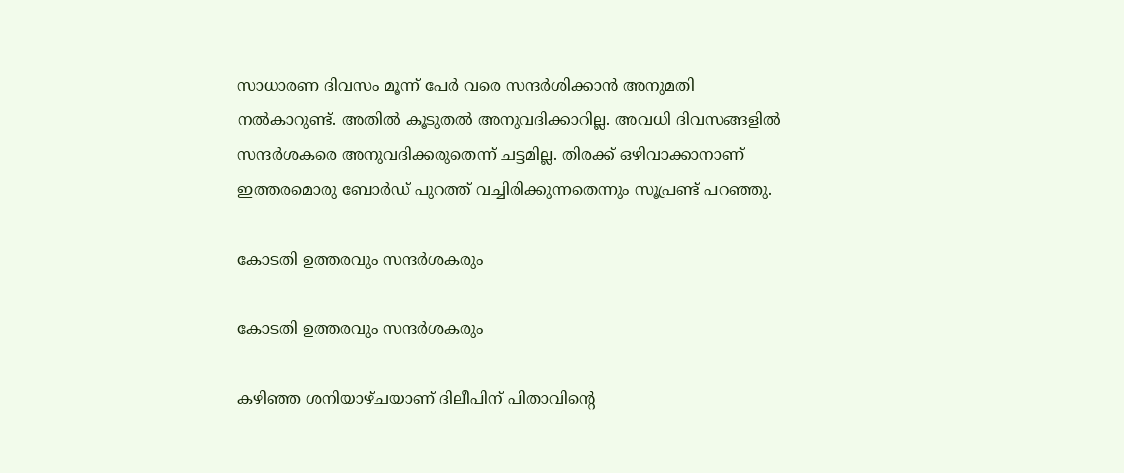സാധാരണ ദിവസം മൂന്ന് പേര്‍ വരെ സന്ദര്‍ശിക്കാന്‍ അനുമതി നല്‍കാറുണ്ട്. അതില്‍ കൂടുതല്‍ അനുവദിക്കാറില്ല. അവധി ദിവസങ്ങളില്‍ സന്ദര്‍ശകരെ അനുവദിക്കരുതെന്ന് ചട്ടമില്ല. തിരക്ക് ഒഴിവാക്കാനാണ് ഇത്തരമൊരു ബോര്‍ഡ് പുറത്ത് വച്ചിരിക്കുന്നതെന്നും സൂപ്രണ്ട് പറഞ്ഞു.

കോടതി ഉത്തരവും സന്ദര്‍ശകരും

കോടതി ഉത്തരവും സന്ദര്‍ശകരും

കഴിഞ്ഞ ശനിയാഴ്ചയാണ് ദിലീപിന് പിതാവിന്റെ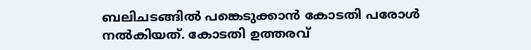ബലിചടങ്ങില്‍ പങ്കെടുക്കാന്‍ കോടതി പരോള്‍ നല്‍കിയത്. കോടതി ഉത്തരവ്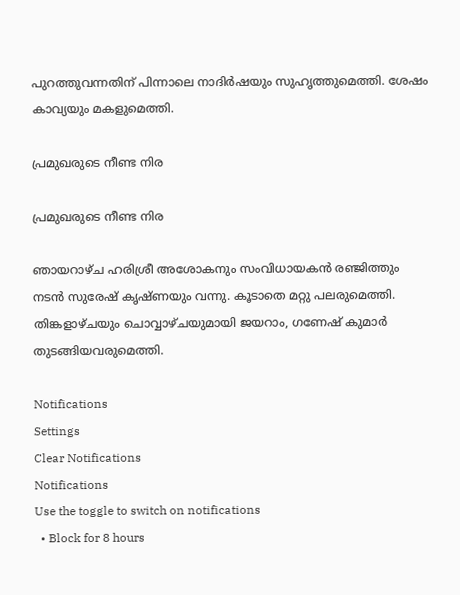പുറത്തുവന്നതിന് പിന്നാലെ നാദിര്‍ഷയും സുഹൃത്തുമെത്തി. ശേഷം കാവ്യയും മകളുമെത്തി.

പ്രമുഖരുടെ നീണ്ട നിര

പ്രമുഖരുടെ നീണ്ട നിര

ഞായറാഴ്ച ഹരിശ്രീ അശോകനും സംവിധായകന്‍ രഞ്ജിത്തും നടന്‍ സുരേഷ് കൃഷ്ണയും വന്നു. കൂടാതെ മറ്റു പലരുമെത്തി. തിങ്കളാഴ്ചയും ചൊവ്വാഴ്ചയുമായി ജയറാം, ഗണേഷ് കുമാര്‍ തുടങ്ങിയവരുമെത്തി.

Notifications
Settings
Clear Notifications
Notifications
Use the toggle to switch on notifications
  • Block for 8 hours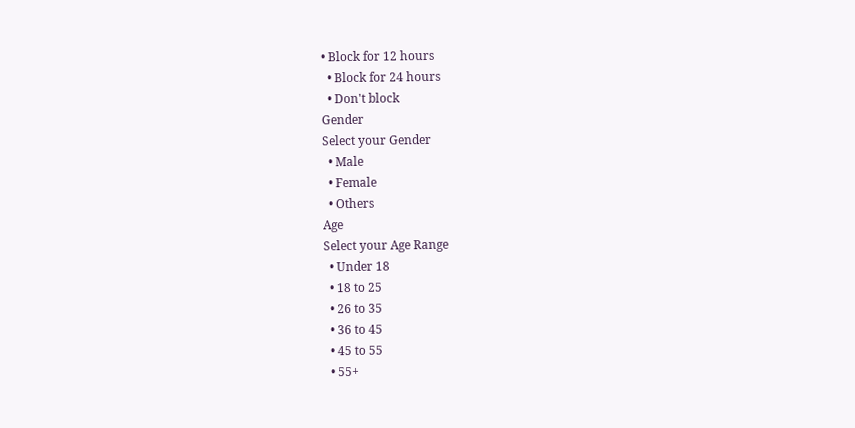• Block for 12 hours
  • Block for 24 hours
  • Don't block
Gender
Select your Gender
  • Male
  • Female
  • Others
Age
Select your Age Range
  • Under 18
  • 18 to 25
  • 26 to 35
  • 36 to 45
  • 45 to 55
  • 55+